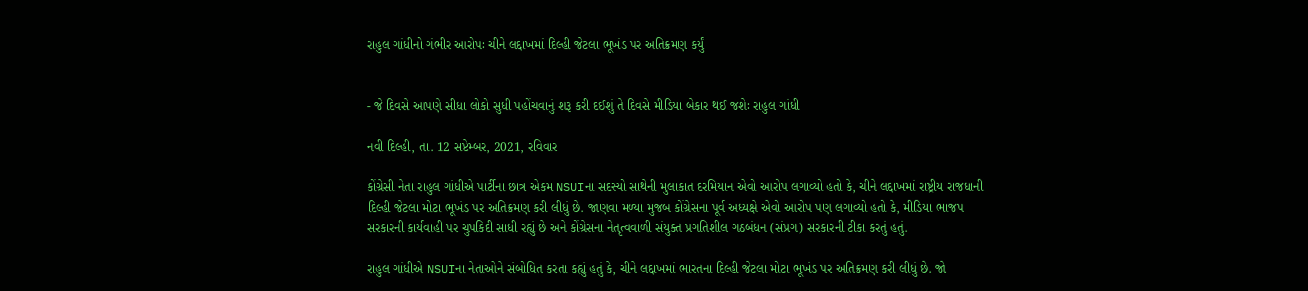રાહુલ ગાંધીનો ગંભીર આરોપઃ ચીને લદ્દાખમાં દિલ્હી જેટલા ભૂખંડ પર અતિક્રમણ કર્યું


- જે દિવસે આપણે સીધા લોકો સુધી પહોંચવાનું શરૂ કરી દઈશું તે દિવસે મીડિયા બેકાર થઈ જશેઃ રાહુલ ગાંધી

નવી દિલ્હી, તા. 12 સપ્ટેમ્બર, 2021, રવિવાર

કોંગ્રેસી નેતા રાહુલ ગાંધીએ પાર્ટીના છાત્ર એકમ NSUIના સદસ્યો સાથેની મુલાકાત દરમિયાન એવો આરોપ લગાવ્યો હતો કે, ચીને લદ્દાખમાં રાષ્ટ્રીય રાજધાની દિલ્હી જેટલા મોટા ભૂખંડ પર અતિક્રમણ કરી લીધું છે. જાણવા મળ્યા મુજબ કોંગ્રેસના પૂર્વ અધ્યક્ષે એવો આરોપ પણ લગાવ્યો હતો કે, મીડિયા ભાજપ સરકારની કાર્યવાહી પર ચુપકિદી સાધી રહ્યું છે અને કોંગ્રેસના નેતૃત્વવાળી સંયુક્ત પ્રગતિશીલ ગઠબંધન (સંપ્રગ) સરકારની ટીકા કરતું હતું.

રાહુલ ગાંધીએ NSUIના નેતાઓને સંબોધિત કરતા કહ્યું હતું કે, ચીને લદ્દાખમાં ભારતના દિલ્હી જેટલા મોટા ભૂખંડ પર અતિક્રમણ કરી લીધું છે. જો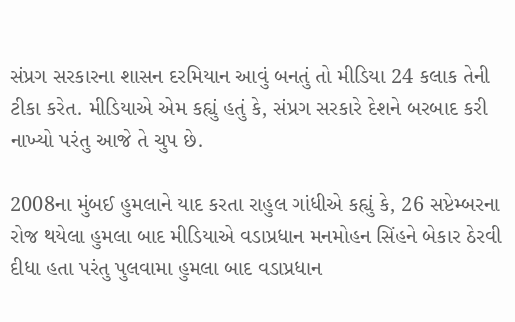સંપ્રગ સરકારના શાસન દરમિયાન આવું બનતું તો મીડિયા 24 કલાક તેની ટીકા કરેત. મીડિયાએ એમ કહ્યું હતું કે, સંપ્રગ સરકારે દેશને બરબાદ કરી નાખ્યો પરંતુ આજે તે ચુપ છે.

2008ના મુંબઈ હુમલાને યાદ કરતા રાહુલ ગાંધીએ કહ્યું કે, 26 સપ્ટેમ્બરના રોજ થયેલા હુમલા બાદ મીડિયાએ વડાપ્રધાન મનમોહન સિંહને બેકાર ઠેરવી દીધા હતા પરંતુ પુલવામા હુમલા બાદ વડાપ્રધાન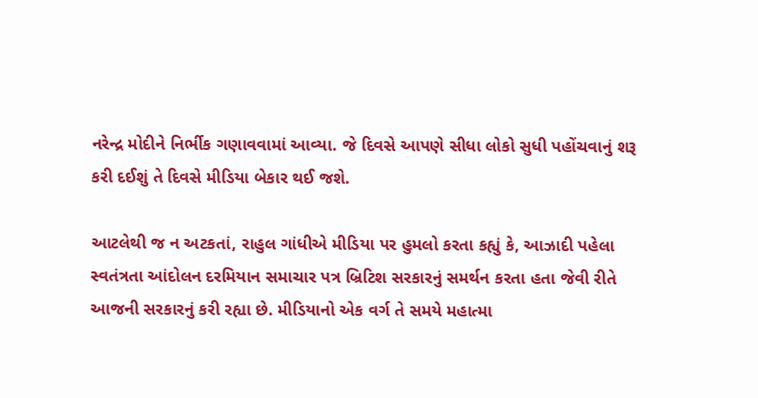નરેન્દ્ર મોદીને નિર્ભીક ગણાવવામાં આવ્યા. જે દિવસે આપણે સીધા લોકો સુધી પહોંચવાનું શરૂ કરી દઈશું તે દિવસે મીડિયા બેકાર થઈ જશે.

આટલેથી જ ન અટકતાં, રાહુલ ગાંધીએ મીડિયા પર હુમલો કરતા કહ્યું કે, આઝાદી પહેલા સ્વતંત્રતા આંદોલન દરમિયાન સમાચાર પત્ર બ્રિટિશ સરકારનું સમર્થન કરતા હતા જેવી રીતે આજની સરકારનું કરી રહ્યા છે. મીડિયાનો એક વર્ગ તે સમયે મહાત્મા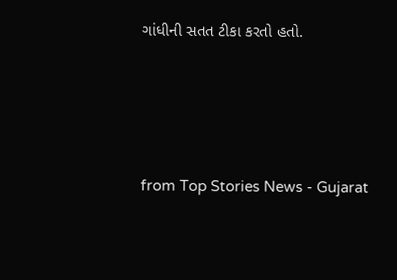ગાંધીની સતત ટીકા કરતો હતો.




from Top Stories News - Gujarat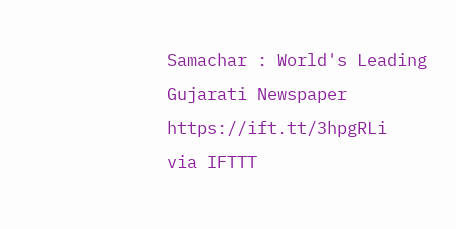Samachar : World's Leading Gujarati Newspaper https://ift.tt/3hpgRLi
via IFTTT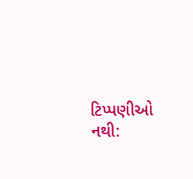ટિપ્પણીઓ નથી: